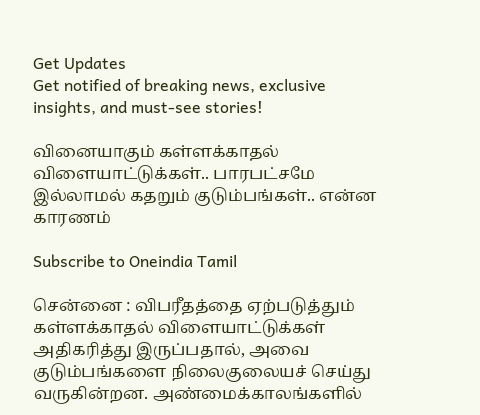Get Updates
Get notified of breaking news, exclusive insights, and must-see stories!

வினையாகும் கள்ளக்காதல் விளையாட்டுக்கள்.. பாரபட்சமே இல்லாமல் கதறும் குடும்பங்கள்.. என்ன காரணம்

Subscribe to Oneindia Tamil

சென்னை : விபரீதத்தை ஏற்படுத்தும் கள்ளக்காதல் விளையாட்டுக்கள் அதிகரித்து இருப்பதால், அவை குடும்பங்களை நிலைகுலையச் செய்து வருகின்றன. அண்மைக்காலங்களில்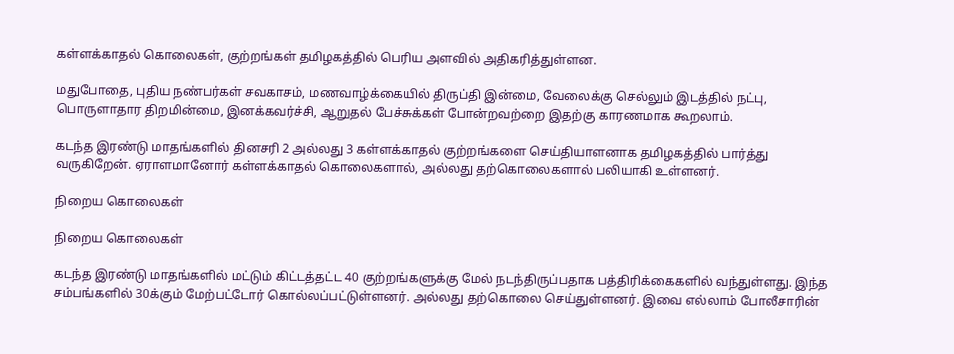கள்ளக்காதல் கொலைகள், குற்றங்கள் தமிழகத்தில் பெரிய அளவில் அதிகரித்துள்ளன.

மதுபோதை, புதிய நண்பர்கள் சவகாசம், மணவாழ்க்கையில் திருப்தி இன்மை, வேலைக்கு செல்லும் இடத்தில் நட்பு, பொருளாதார திறமின்மை, இனக்கவர்ச்சி, ஆறுதல் பேச்சுக்கள் போன்றவற்றை இதற்கு காரணமாக கூறலாம்.

கடந்த இரண்டு மாதங்களில் தினசரி 2 அல்லது 3 கள்ளக்காதல் குற்றங்களை செய்தியாளனாக தமிழகத்தில் பார்த்து வருகிறேன். ஏராளமானோர் கள்ளக்காதல் கொலைகளால், அல்லது தற்கொலைகளால் பலியாகி உள்ளனர்.

நிறைய கொலைகள்

நிறைய கொலைகள்

கடந்த இரண்டு மாதங்களில் மட்டும் கிட்டத்தட்ட 40 குற்றங்களுக்கு மேல் நடந்திருப்பதாக பத்திரிக்கைகளில் வந்துள்ளது. இந்த சம்பங்களில் 30க்கும் மேற்பட்டோர் கொல்லப்பட்டுள்ளனர். அல்லது தற்கொலை செய்துள்ளனர். இவை எல்லாம் போலீசாரின்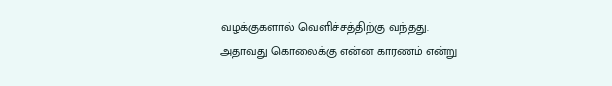வழக்குகளால் வெளிச்சத்திற்கு வந்தது. அதாவது கொலைக்கு என்ன காரணம் என்று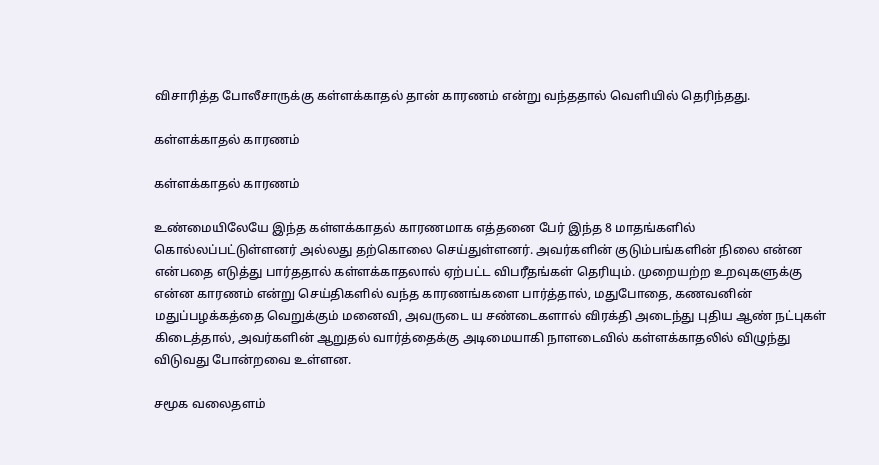விசாரித்த போலீசாருக்கு கள்ளக்காதல் தான் காரணம் என்று வந்ததால் வெளியில் தெரிந்தது.

கள்ளக்காதல் காரணம்

கள்ளக்காதல் காரணம்

உண்மையிலேயே இந்த கள்ளக்காதல் காரணமாக எத்தனை பேர் இந்த 8 மாதங்களில் கொல்லப்பட்டுள்ளனர் அல்லது தற்கொலை செய்துள்ளனர். அவர்களின் குடும்பங்களின் நிலை என்ன என்பதை எடுத்து பார்ததால் கள்ளக்காதலால் ஏற்பட்ட விபரீதங்கள் தெரியும். முறையற்ற உறவுகளுக்கு என்ன காரணம் என்று செய்திகளில் வந்த காரணங்களை பார்த்தால், மதுபோதை, கணவனின் மதுப்பழக்கத்தை வெறுக்கும் மனைவி, அவருடை ய சண்டைகளால் விரக்தி அடைந்து புதிய ஆண் நட்புகள் கிடைத்தால், அவர்களின் ஆறுதல் வார்த்தைக்கு அடிமையாகி நாளடைவில் கள்ளக்காதலில் விழுந்து விடுவது போன்றவை உள்ளன.

சமூக வலைதளம்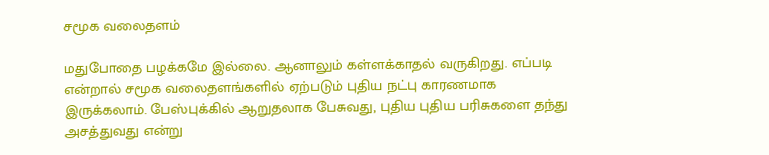சமூக வலைதளம்

மதுபோதை பழக்கமே இல்லை. ஆனாலும் கள்ளக்காதல் வருகிறது. எப்படி என்றால் சமூக வலைதளங்களில் ஏற்படும் புதிய நட்பு காரணமாக இருக்கலாம். பேஸ்புக்கில் ஆறுதலாக பேசுவது, புதிய புதிய பரிசுகளை தந்து அசத்துவது என்று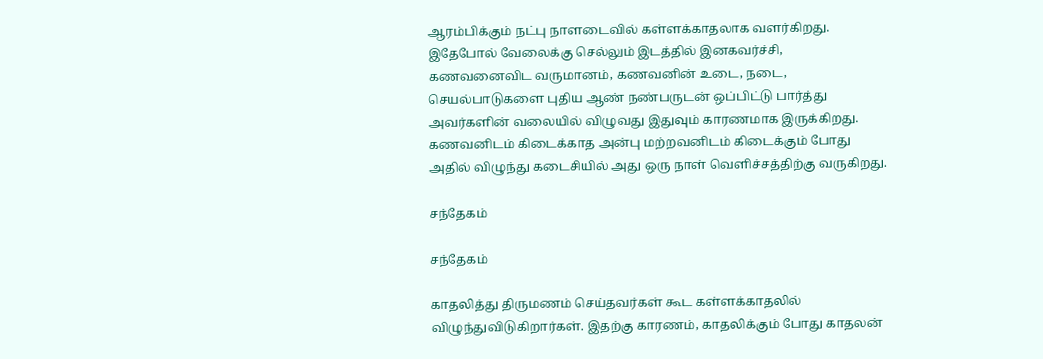ஆரம்பிக்கும் நட்பு நாளடைவில் கள்ளக்காதலாக வளர்கிறது. இதேபோல் வேலைக்கு செல்லும் இடத்தில் இனகவர்ச்சி, கணவனைவிட வருமானம், கணவனின் உடை, நடை, செயல்பாடுகளை புதிய ஆண் நண்பருடன் ஒப்பிட்டு பார்த்து அவர்களின் வலையில் விழுவது இதுவும் காரணமாக இருக்கிறது. கணவனிடம் கிடைக்காத அன்பு மற்றவனிடம் கிடைக்கும் போது அதில் விழுந்து கடைசியில் அது ஒரு நாள் வெளிச்சத்திற்கு வருகிறது.

சந்தேகம்

சந்தேகம்

காதலித்து திருமணம் செய்தவர்கள் கூட கள்ளக்காதலில் விழுந்துவிடுகிறார்கள். இதற்கு காரணம், காதலிக்கும் போது காதலன்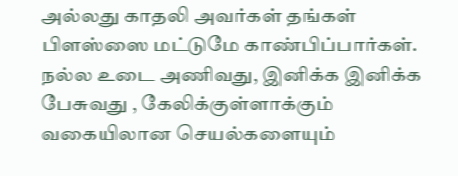அல்லது காதலி அவர்கள் தங்கள் பிளஸ்ஸை மட்டுமே காண்பிப்பார்கள். நல்ல உடை அணிவது, இனிக்க இனிக்க பேசுவது , கேலிக்குள்ளாக்கும் வகையிலான செயல்களையும்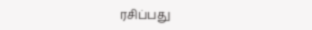ரசிப்பது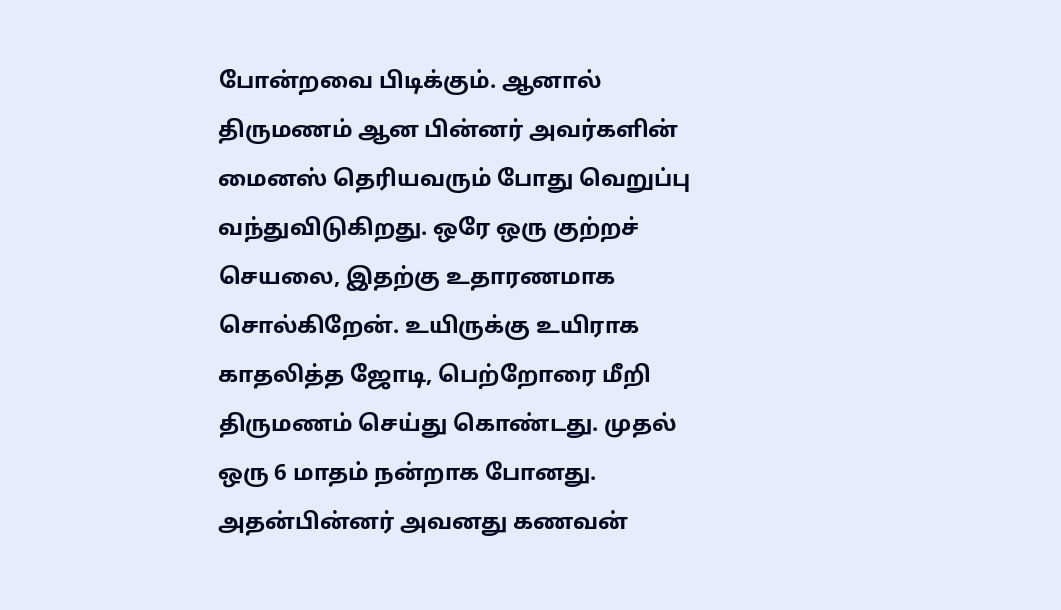போன்றவை பிடிக்கும். ஆனால் திருமணம் ஆன பின்னர் அவர்களின் மைனஸ் தெரியவரும் போது வெறுப்பு வந்துவிடுகிறது. ஒரே ஒரு குற்றச் செயலை, இதற்கு உதாரணமாக சொல்கிறேன். உயிருக்கு உயிராக காதலித்த ஜோடி, பெற்றோரை மீறி திருமணம் செய்து கொண்டது. முதல் ஒரு 6 மாதம் நன்றாக போனது. அதன்பின்னர் அவனது கணவன்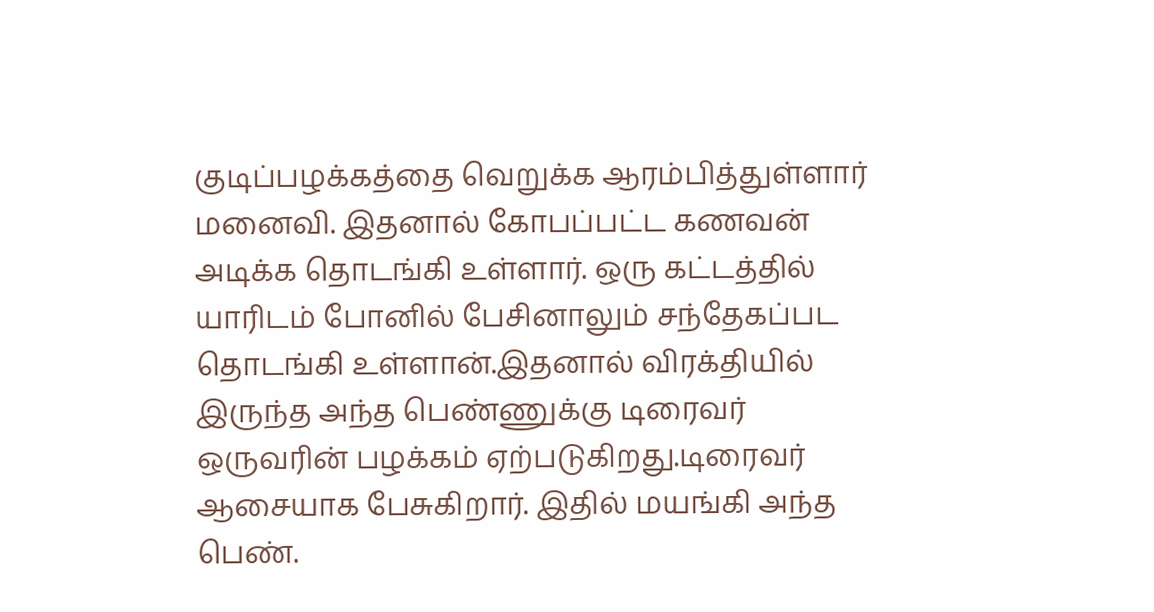குடிப்பழக்கத்தை வெறுக்க ஆரம்பித்துள்ளார் மனைவி. இதனால் கோபப்பட்ட கணவன் அடிக்க தொடங்கி உள்ளார். ஒரு கட்டத்தில் யாரிடம் போனில் பேசினாலும் சந்தேகப்பட தொடங்கி உள்ளான்.இதனால் விரக்தியில் இருந்த அந்த பெண்ணுக்கு டிரைவர் ஒருவரின் பழக்கம் ஏற்படுகிறது.டிரைவர் ஆசையாக பேசுகிறார். இதில் மயங்கி அந்த பெண்.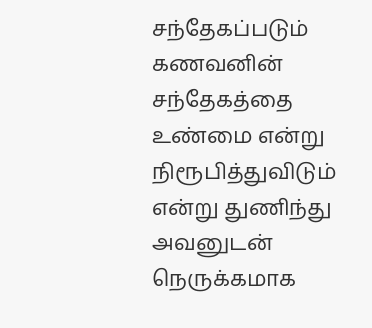சந்தேகப்படும் கணவனின் சந்தேகத்தை உண்மை என்று நிரூபித்துவிடும் என்று துணிந்து அவனுடன் நெருக்கமாக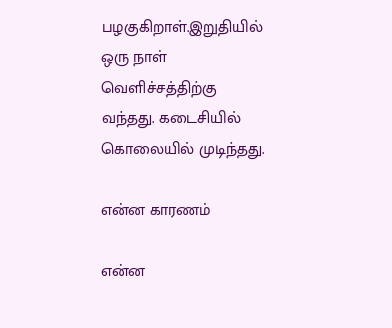பழகுகிறாள்.இறுதியில் ஒரு நாள் வெளிச்சத்திற்கு வந்தது. கடைசியில் கொலையில் முடிந்தது.

என்ன காரணம்

என்ன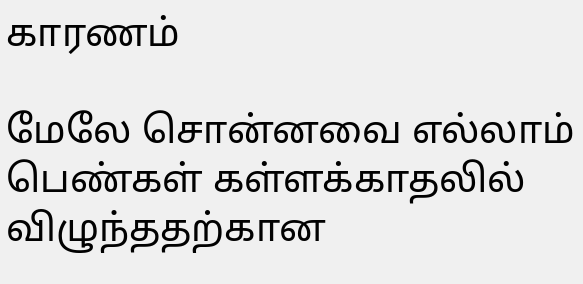காரணம்

மேலே சொன்னவை எல்லாம் பெண்கள் கள்ளக்காதலில் விழுந்ததற்கான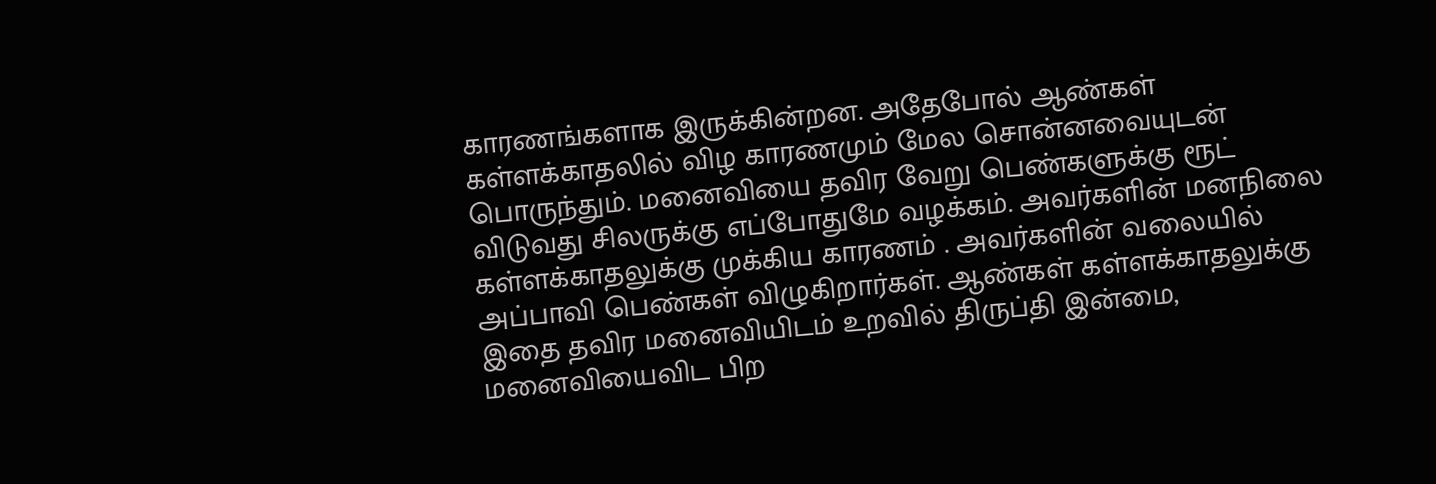காரணங்களாக இருக்கின்றன. அதேபோல் ஆண்கள் கள்ளக்காதலில் விழ காரணமும் மேல சொன்னவையுடன் பொருந்தும். மனைவியை தவிர வேறு பெண்களுக்கு ரூட் விடுவது சிலருக்கு எப்போதுமே வழக்கம். அவர்களின் மனநிலை கள்ளக்காதலுக்கு முக்கிய காரணம் . அவர்களின் வலையில் அப்பாவி பெண்கள் விழுகிறார்கள். ஆண்கள் கள்ளக்காதலுக்கு இதை தவிர மனைவியிடம் உறவில் திருப்தி இன்மை, மனைவியைவிட பிற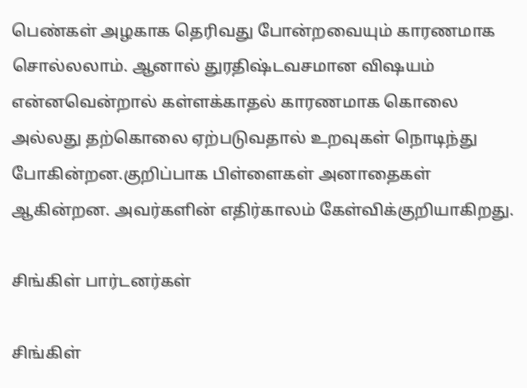பெண்கள் அழகாக தெரிவது போன்றவையும் காரணமாக சொல்லலாம். ஆனால் துரதிஷ்டவசமான விஷயம் என்னவென்றால் கள்ளக்காதல் காரணமாக கொலை அல்லது தற்கொலை ஏற்படுவதால் உறவுகள் நொடிந்து போகின்றன.குறிப்பாக பிள்ளைகள் அனாதைகள் ஆகின்றன. அவர்களின் எதிர்காலம் கேள்விக்குறியாகிறது.

சிங்கிள் பார்டனர்கள்

சிங்கிள்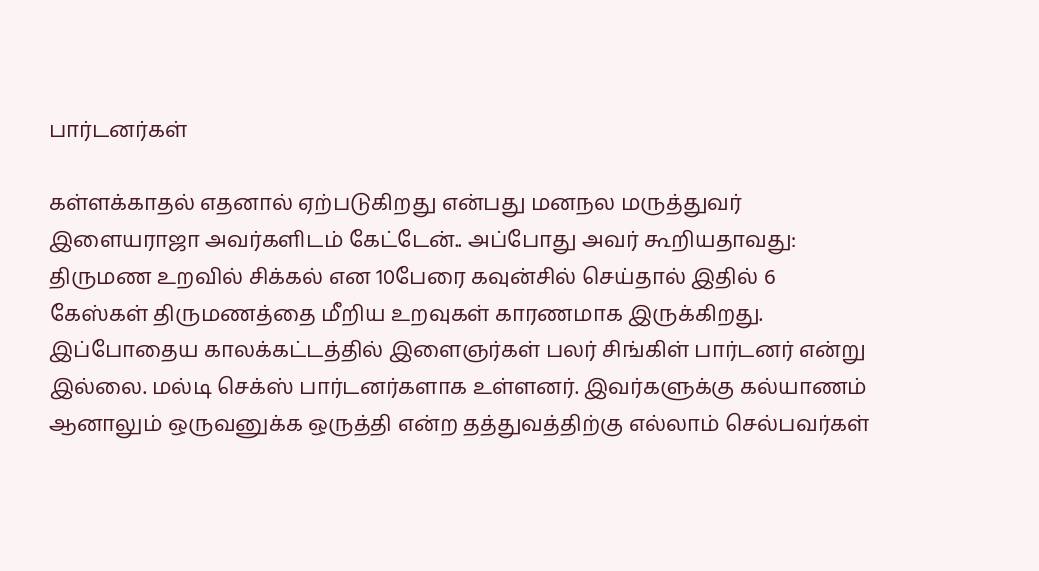பார்டனர்கள்

கள்ளக்காதல் எதனால் ஏற்படுகிறது என்பது மனநல மருத்துவர் இளையராஜா அவர்களிடம் கேட்டேன்.. அப்போது அவர் கூறியதாவது: திருமண உறவில் சிக்கல் என 10பேரை கவுன்சில் செய்தால் இதில் 6 கேஸ்கள் திருமணத்தை மீறிய உறவுகள் காரணமாக இருக்கிறது. இப்போதைய காலக்கட்டத்தில் இளைஞர்கள் பலர் சிங்கிள் பார்டனர் என்று இல்லை. மல்டி செக்ஸ் பார்டனர்களாக உள்ளனர். இவர்களுக்கு கல்யாணம் ஆனாலும் ஒருவனுக்க ஒருத்தி என்ற தத்துவத்திற்கு எல்லாம் செல்பவர்கள்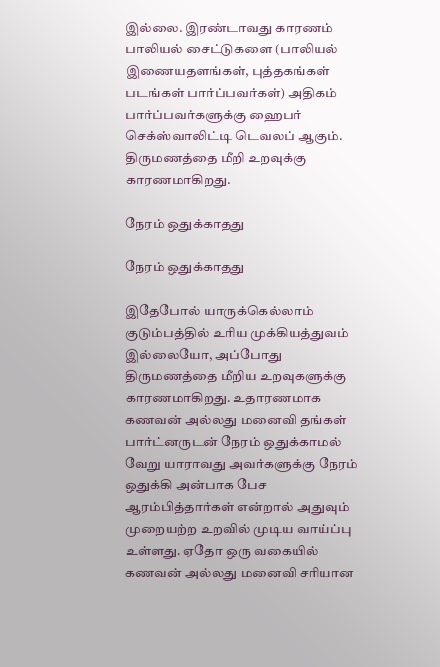இல்லை. இரண்டாவது காரணம் பாலியல் சைட்டுகளை (பாலியல் இணையதளங்கள், புத்தகங்கள் படங்கள் பார்ப்பவர்கள்) அதிகம் பார்ப்பவர்களுக்கு ஹைபர் செக்ஸ்வாலிட்டி டெவலப் ஆகும். திருமணத்தை மீறி உறவுக்கு காரணமாகிறது.

நேரம் ஒதுக்காதது

நேரம் ஒதுக்காதது

இதேபோல் யாருக்கெல்லாம் குடும்பத்தில் உரிய முக்கியத்துவம் இல்லையோ, அப்போது திருமணத்தை மீறிய உறவுகளுக்கு காரணமாகிறது. உதாரணமாக கணவன் அல்லது மனைவி தங்கள் பார்ட்னருடன் நேரம் ஒதுக்காமல் வேறு யாராவது அவர்களுக்கு நேரம் ஒதுக்கி அன்பாக பேச ஆரம்பித்தார்கள் என்றால் அதுவும் முறையற்ற உறவில் முடிய வாய்ப்பு உள்ளது. ஏதோ ஒரு வகையில் கணவன் அல்லது மனைவி சரியான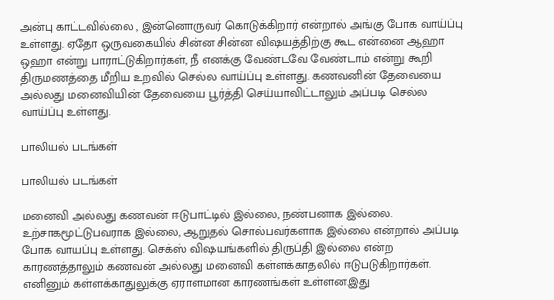அன்பு காட்டவில்லை , இன்னொருவர் கொடுக்கிறார் என்றால் அங்கு போக வாய்ப்பு உள்ளது. ஏதோ ஒருவகையில் சின்ன சின்ன விஷயத்திற்கு கூட என்னை ஆஹா ஒஹா என்று பாராட்டுகிறார்கள், நீ எனக்கு வேண்டவே வேண்டாம் என்று கூறி திருமணத்தை மீறிய உறவில் செல்ல வாய்ப்பு உள்ளது. கணவனின் தேவையை அல்லது மனைவியின் தேவையை பூர்த்தி செய்யாவிட்டாலும் அப்படி செல்ல வாய்ப்பு உள்ளது.

பாலியல் படங்கள்

பாலியல் படங்கள்

மனைவி அல்லது கணவன் ஈடுபாட்டில் இல்லை, நண்பனாக இல்லை. உற்சாகமூட்டுபவராக இல்லை, ஆறுதல் சொல்பவர்களாக இல்லை என்றால் அப்படி போக வாயப்பு உள்ளது. செக்ஸ் விஷயங்களில் திருப்தி இல்லை என்ற காரணத்தாலும் கணவன் அல்லது மனைவி கள்ளக்காதலில் ஈடுபடுகிறார்கள். எனினும் கள்ளக்காதுலுக்கு ஏராளமான காரணங்கள் உள்ளன.இது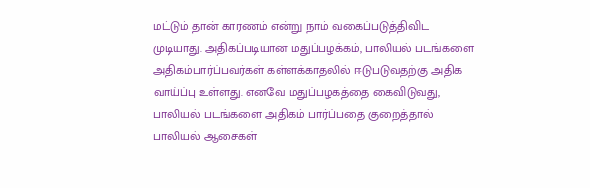மட்டும் தான் காரணம் என்று நாம் வகைப்படுத்திவிட முடியாது. அதிகப்படியான மதுப்பழக்கம், பாலியல் படங்களை அதிகம்பார்ப்பவர்கள் கள்ளக்காதலில் ஈடுபடுவதற்கு அதிக வாய்ப்பு உள்ளது. எனவே மதுப்பழகத்தை கைவிடுவது, பாலியல் படங்களை அதிகம் பார்ப்பதை குறைத்தால் பாலியல் ஆசைகள்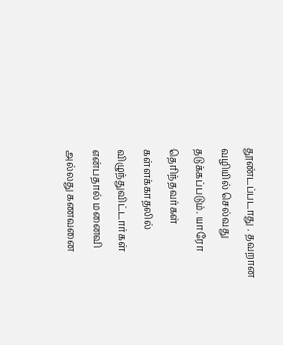தூண்டப்படாது . தவறான வழியில் செல்வது தடுக்கப்படும். யாரோ தெரிந்தவர்கள் கள்ளக்காதலில் விழுந்துவிட்டார்கள் என்பதால் மனைவி அல்லது கணவனை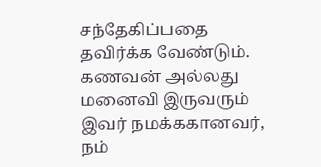சந்தேகிப்பதை தவிர்க்க வேண்டும். கணவன் அல்லது மனைவி இருவரும் இவர் நமக்ககானவர், நம்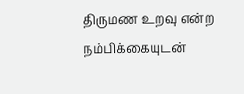திருமண உறவு என்ற நம்பிக்கையுடன்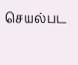செயல்பட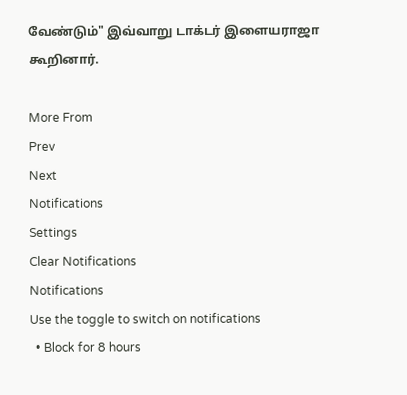வேண்டும்" இவ்வாறு டாக்டர் இளையராஜா கூறினார்.

More From
Prev
Next
Notifications
Settings
Clear Notifications
Notifications
Use the toggle to switch on notifications
  • Block for 8 hours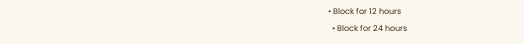• Block for 12 hours
  • Block for 24 hours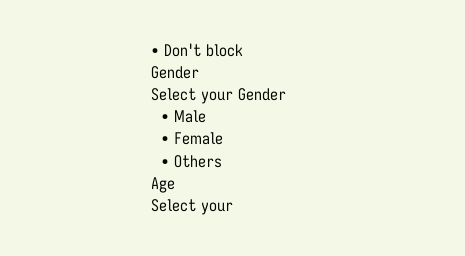• Don't block
Gender
Select your Gender
  • Male
  • Female
  • Others
Age
Select your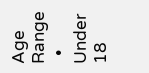Age Range
  • Under 18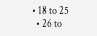• 18 to 25
  • 26 to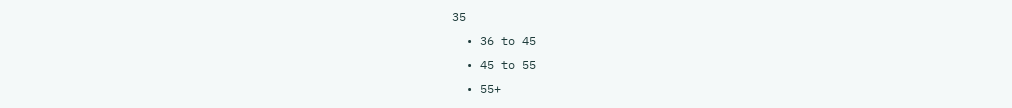35
  • 36 to 45
  • 45 to 55
  • 55+